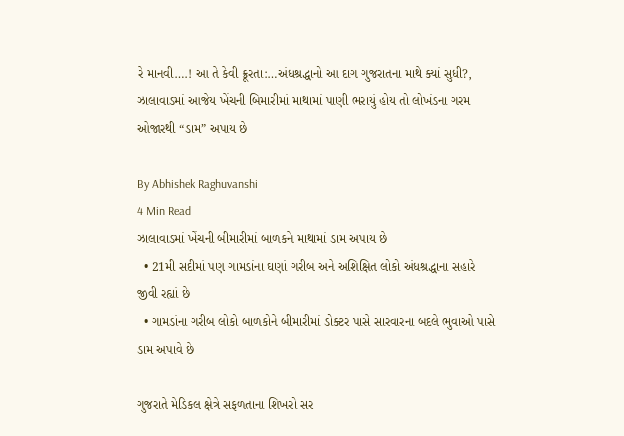રે માનવી….! આ તે કેવી ક્રૂરતા:…અંધશ્રદ્ધાનો આ દાગ ગુજરાતના માથે ક્યાં સુધી?, ઝાલાવાડમાં આજેય ખેંચની બિમારીમાં માથામાં પાણી ભરાયું હોય તો લોખંડના ગરમ ઓજારથી “ડામ” અપાય છે

By Abhishek Raghuvanshi
4 Min Read
ઝાલાવાડમાં ખેંચની બીમારીમાં બાળકને માથામાં ડામ અપાય છે
  • 21મી સદીમાં પણ ગામડાંના ઘણાં ગરીબ અને અશિક્ષિત લોકો અંધશ્રદ્ધાના સહારે જીવી રહ્યાં છે
  • ગામડાંના ગરીબ લોકો બાળકોને બીમારીમાં ડોક્ટર પાસે સારવારના બદલે ભુવાઓ પાસે ડામ અપાવે છે

ગુજરાતે મેડિકલ ક્ષેત્રે સફળતાના શિખરો સર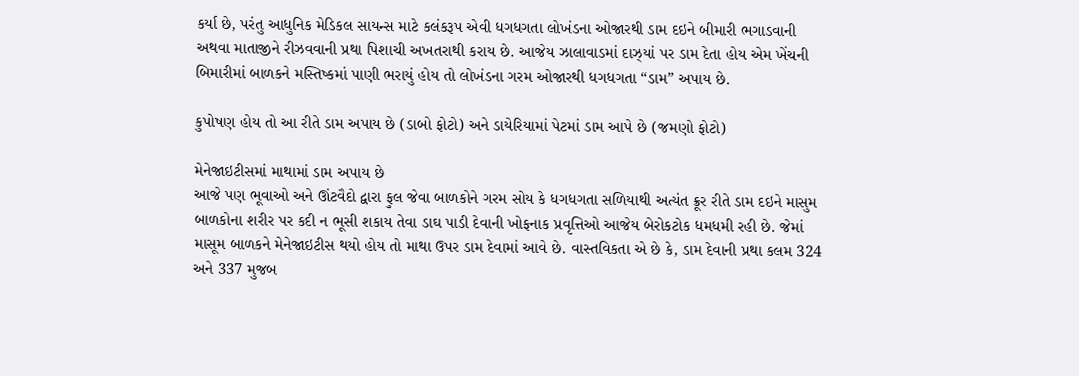કર્યા છે, પરંતુ આધુનિક મેડિકલ સાયન્સ માટે કલંકરૂપ એવી ધગધગતા લોખંડના ઓજારથી ડામ દઇને બીમારી ભગાડવાની અથવા માતાજીને રીઝવવાની પ્રથા પિશાચી અખતરાથી કરાય છે. આજેય ઝાલાવાડમાં દાઝ્યાં પર ડામ દેતા હોય એમ ખેંચની બિમારીમાં બાળકને મસ્તિષ્કમાં પાણી ભરાયું હોય તો લોખંડના ગરમ ઓજારથી ધગધગતા “ડામ” અપાય છે.

કુપોષણ હોય તો આ રીતે ડામ અપાય છે (ડાબો ફોટો) અને ડાયેરિયામાં પેટમાં ડામ આપે છે (જમણો ફોટો)

મેનેજાઇટીસમાં માથામાં ડામ અપાય છે
આજે પણ ભૂવાઓ અને ઊંટવૈદો દ્વારા ફુલ જેવા બાળકોને ગરમ સોય કે ધગધગતા સળિયાથી અત્યંત ક્રૂર રીતે ડામ દઇને માસુમ બાળકોના શરીર પર કદી ન ભૂસી શકાય તેવા ડાઘ પાડી દેવાની ખોફનાક પ્રવૃત્તિઓ આજેય બેરોકટોક ધમધમી રહી છે. જેમાં માસૂમ બાળકને મેનેજાઇટીસ થયો હોય તો માથા ઉપર ડામ દેવામાં આવે છે. વાસ્તવિકતા એ છે કે, ડામ દેવાની પ્રથા કલમ 324 અને 337 મુજબ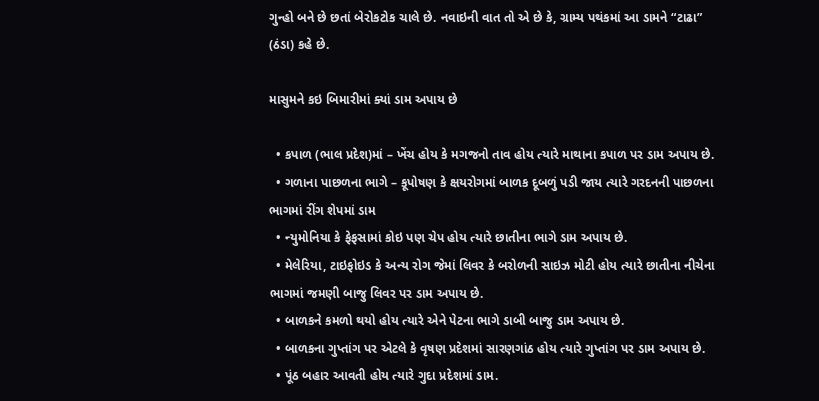ગુન્હો બને છે છતાં બેરોકટોક ચાલે છે. નવાઇની વાત તો એ છે કે, ગ્રામ્ય પથંકમાં આ ડામને “ટાઢા” (ઠંડા) કહે છે.

માસુમને કઇ બિમારીમાં ક્યાં ડામ અપાય છે

  • કપાળ (ભાલ પ્રદેશ)માં – ખેંચ હોય કે મગજનો તાવ હોય ત્યારે માથાના કપાળ પર ડામ અપાય છે.
  • ગળાના પાછળના ભાગે – કૂપોષણ કે ક્ષયરોગમાં બાળક દૂબળું પડી જાય ત્યારે ગરદનની પાછળના ભાગમાં રીંગ શેપમાં ડામ
  • ન્યુમોનિયા કે ફેફસામાં કોઇ પણ ચેપ હોય ત્યારે છાતીના ભાગે ડામ અપાય છે.
  • મેલેરિયા, ટાઇફોઇડ કે અન્ય રોગ જેમાં લિવર કે બરોળની સાઇઝ મોટી હોય ત્યારે છાતીના નીચેના ભાગમાં જમણી બાજુ લિવર પર ડામ અપાય છે.
  • બાળકને કમળો થયો હોય ત્યારે એને પેટના ભાગે ડાબી બાજુ ડામ અપાય છે.
  • બાળકના ગુપ્તાંગ પર એટલે કે વૃષણ પ્રદેશમાં સારણગાંઠ હોય ત્યારે ગુપ્તાંગ પર ડામ અપાય છે.
  • પૂંઠ બહાર આવતી હોય ત્યારે ગુદા પ્રદેશમાં ડામ.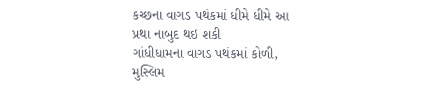કચ્છના વાગડ પથંકમાં ધીમે ધીમે આ પ્રથા નાબુદ થઇ શકી
ગાંધીધામના વાગડ પથંકમાં કોળી, મુસ્લિમ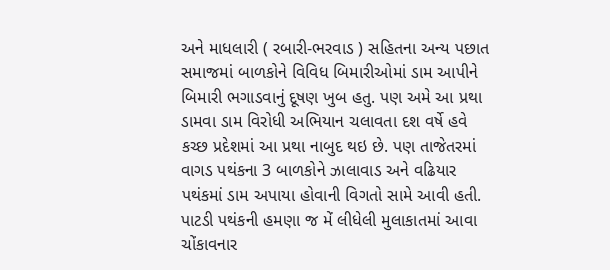અને માધલારી ( રબારી-ભરવાડ ) સહિતના અન્ય પછાત સમાજમાં બાળકોને વિવિધ બિમારીઓમાં ડામ આપીને બિમારી ભગાડવાનું દૂષણ ખુબ હતુ. પણ અમે આ પ્રથા ડામવા ડામ વિરોધી અભિયાન ચલાવતા દશ વર્ષે હવે કચ્છ પ્રદેશમાં આ પ્રથા નાબુદ થઇ છે. પણ તાજેતરમાં વાગડ પથંકના 3 બાળકોને ઝાલાવાડ અને વઢિયાર પથંકમાં ડામ અપાયા હોવાની વિગતો સામે આવી હતી. પાટડી પથંકની હમણા જ મેં લીધેલી મુલાકાતમાં આવા ચોંકાવનાર‍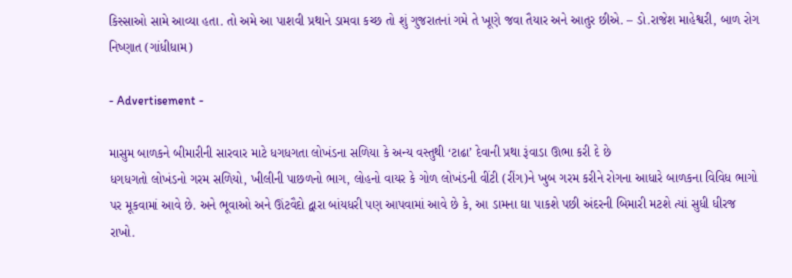કિસ્સાઓ સામે આવ્યા હતા. તો અમે આ પાશવી પ્રથાને ડામવા કચ્છ તો શું ગુજરાતનાં ગમે તે ખૂણે જવા તૈયાર અને આતુર છીએ. – ડો.રાજેશ માહેશ્વરી, બાળ રોગ નિષ્ણાત (ગાંધીધામ)

- Advertisement -

માસુમ બાળકને બીમારીની સારવાર માટે ધગધગતા લોખંડના સળિયા કે અન્ય વસ્તુથી ‘ટાઢા’ દેવાની પ્રથા રૂંવાડા ઊભા કરી દે છે
ધગધગતો લોખંડનો ગરમ સળિયો, ખીલીની પાછળનો ભાગ, લોહનો વાયર કે ગોળ લોખંડની વીંટી (રીંગ)ને ખુબ ગરમ કરીને રોગના આધારે બાળકના વિવિધ ભાગો પર મૂકવામાં આવે છે. અને ભૂવાઓ અને ઊંટવૈદો દ્વારા બાંયધરી પણ આપવામાં આવે છે કે, આ ડામના ઘા પાકશે પછી અંદરની બિમારી મટશે ત્યાં સુધી ધીરજ રાખો.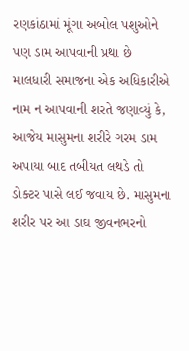રણકાંઠામાં મૂંગા અબોલ પશુઓને પણ ડામ આપવાની પ્રથા છે
માલધારી સમાજના એક અધિકારીએ નામ ન આપવાની શરતે જણાવ્યું કે, આજેય માસુમના શરીરે ગરમ ડામ અપાયા બાદ તબીયત લથડે તો ડોક્ટર પાસે લઈ જવાય છે. માસુમના શરીર પર આ ડાઘ જીવનભરનો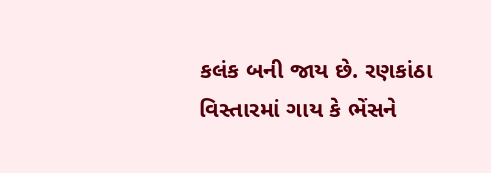કલંક બની જાય છે. રણકાંઠા વિસ્તારમાં ગાય કે ભેંસને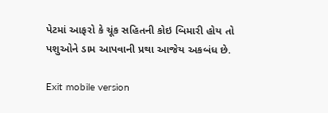પેટમાં આફરો કે ચૂંક સહિતની કોઇ બિમારી હોય તો પશુઓને ડામ આપવાની પ્રથા આજેય અકબંધ છે.

Exit mobile version